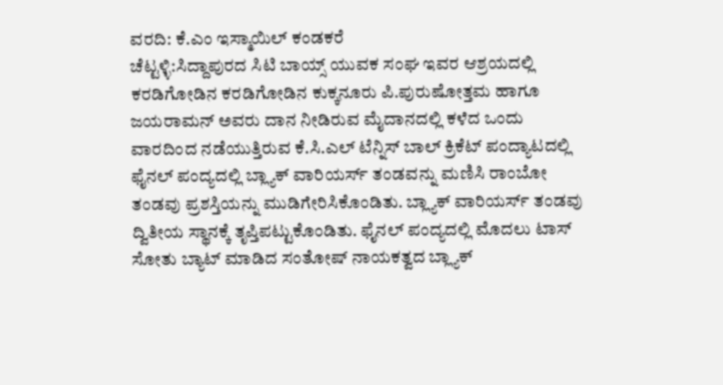ವರದಿ: ಕೆ.ಎಂ ಇಸ್ಮಾಯಿಲ್ ಕಂಡಕರೆ
ಚೆಟ್ಟಳ್ಳಿ:ಸಿದ್ದಾಪುರದ ಸಿಟಿ ಬಾಯ್ಸ್ ಯುವಕ ಸಂಘ ಇವರ ಆಶ್ರಯದಲ್ಲಿ ಕರಡಿಗೋಡಿನ ಕರಡಿಗೋಡಿನ ಕುಕ್ಕನೂರು ಪಿ.ಪುರುಷೋತ್ತಮ ಹಾಗೂ ಜಯರಾಮನ್ ಅವರು ದಾನ ನೀಡಿರುವ ಮೈದಾನದಲ್ಲಿ ಕಳೆದ ಒಂದು ವಾರದಿಂದ ನಡೆಯುತ್ತಿರುವ ಕೆ.ಸಿ.ಎಲ್ ಟೆನ್ನಿಸ್ ಬಾಲ್ ಕ್ರಿಕೆಟ್ ಪಂದ್ಯಾಟದಲ್ಲಿ ಫೈನಲ್ ಪಂದ್ಯದಲ್ಲಿ ಬ್ಲ್ಯಾಕ್ ವಾರಿಯರ್ಸ್ ತಂಡವನ್ನು ಮಣಿಸಿ ರಾಂಬೋ ತಂಡವು ಪ್ರಶಸ್ತಿಯನ್ನು ಮುಡಿಗೇರಿಸಿಕೊಂಡಿತು. ಬ್ಲ್ಯಾಕ್ ವಾರಿಯರ್ಸ್ ತಂಡವು ದ್ವಿತೀಯ ಸ್ಥಾನಕ್ಕೆ ತೃಪ್ತಿಪಟ್ಟುಕೊಂಡಿತು. ಫೈನಲ್ ಪಂದ್ಯದಲ್ಲಿ ಮೊದಲು ಟಾಸ್ ಸೋತು ಬ್ಯಾಟ್ ಮಾಡಿದ ಸಂತೋಷ್ ನಾಯಕತ್ವದ ಬ್ಲ್ಯಾಕ್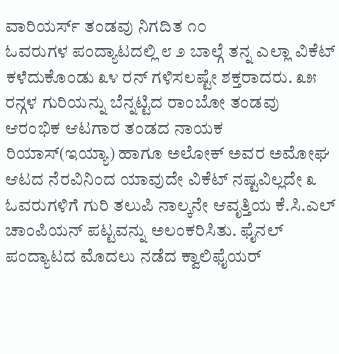ವಾರಿಯರ್ಸ್ ತಂಡವು ನಿಗದಿತ ೧೦
ಓವರುಗಳ ಪಂದ್ಯಾಟದಲ್ಲಿ ೮ ೨ ಬಾಲ್ಗೆ ತನ್ನ ಎಲ್ಲಾ ವಿಕೆಟ್ ಕಳೆದುಕೊಂಡು ೩೪ ರನ್ ಗಳಿಸಲಷ್ಟೇ ಶಕ್ತರಾದರು. ೩೫ ರನ್ಗಳ ಗುರಿಯನ್ನು ಬೆನ್ನಟ್ಟಿದ ರಾಂಬೋ ತಂಡವು ಆರಂಭಿಕ ಆಟಗಾರ ತಂಡದ ನಾಯಕ ರಿಯಾಸ್(ಇಯ್ಯಾ) ಹಾಗೂ ಅಲೋಕ್ ಅವರ ಅಮೋಘ ಆಟದ ನೆರವಿನಿಂದ ಯಾವುದೇ ವಿಕೆಟ್ ನಷ್ಟವಿಲ್ಲದೇ ೩ ಓವರುಗಳಿಗೆ ಗುರಿ ತಲುಪಿ ನಾಲ್ಕನೇ ಆವೃತ್ತಿಯ ಕೆ.ಸಿ.ಎಲ್ ಚಾಂಪಿಯನ್ ಪಟ್ಟವನ್ನು ಅಲಂಕರಿಸಿತು. ಫೈನಲ್ ಪಂದ್ಯಾಟದ ಮೊದಲು ನಡೆದ ಕ್ವಾಲಿಫೈಯರ್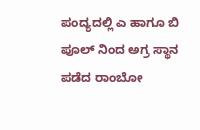ಪಂದ್ಯದಲ್ಲಿ ಎ ಹಾಗೂ ಬಿ ಪೂಲ್ ನಿಂದ ಅಗ್ರ ಸ್ಥಾನ ಪಡೆದ ರಾಂಬೋ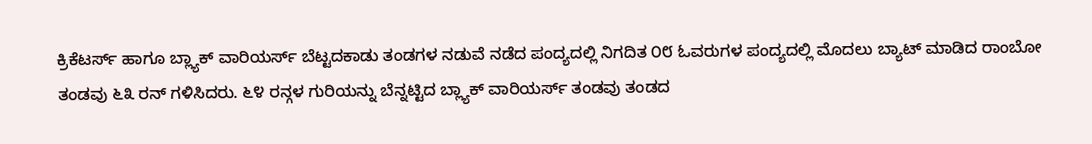ಕ್ರಿಕೆಟರ್ಸ್ ಹಾಗೂ ಬ್ಲ್ಯಾಕ್ ವಾರಿಯರ್ಸ್ ಬೆಟ್ಟದಕಾಡು ತಂಡಗಳ ನಡುವೆ ನಡೆದ ಪಂದ್ಯದಲ್ಲಿ ನಿಗದಿತ ೦೮ ಓವರುಗಳ ಪಂದ್ಯದಲ್ಲಿ ಮೊದಲು ಬ್ಯಾಟ್ ಮಾಡಿದ ರಾಂಬೋ ತಂಡವು ೬೩ ರನ್ ಗಳಿಸಿದರು. ೬೪ ರನ್ಗಳ ಗುರಿಯನ್ನು ಬೆನ್ನಟ್ಟಿದ ಬ್ಲ್ಯಾಕ್ ವಾರಿಯರ್ಸ್ ತಂಡವು ತಂಡದ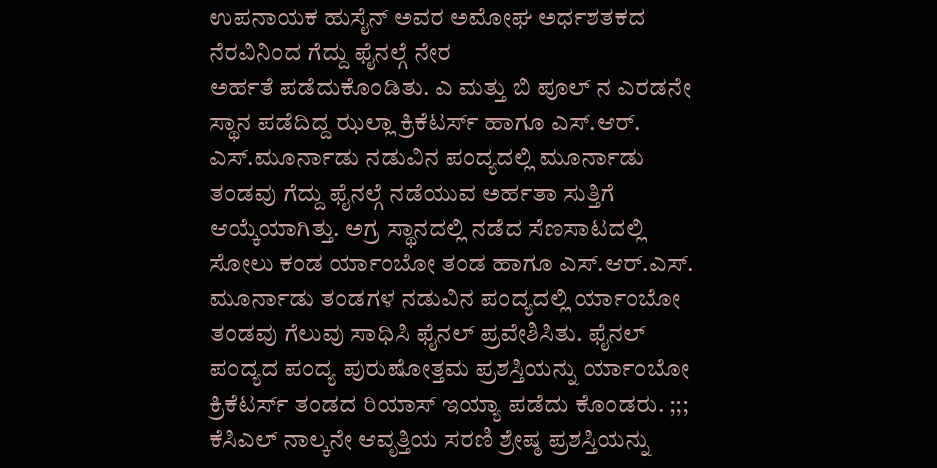ಉಪನಾಯಕ ಹುಸೈನ್ ಅವರ ಅಮೋಘ ಅರ್ಧಶತಕದ ನೆರವಿನಿಂದ ಗೆದ್ದು ಫೈನಲ್ಗೆ ನೇರ
ಅರ್ಹತೆ ಪಡೆದುಕೊಂಡಿತು. ಎ ಮತ್ತು ಬಿ ಪೂಲ್ ನ ಎರಡನೇ ಸ್ಥಾನ ಪಡೆದಿದ್ದ ಝಲ್ಲಾ ಕ್ರಿಕೆಟರ್ಸ್ ಹಾಗೂ ಎಸ್.ಆರ್. ಎಸ್.ಮೂರ್ನಾಡು ನಡುವಿನ ಪಂದ್ಯದಲ್ಲಿ ಮೂರ್ನಾಡು ತಂಡವು ಗೆದ್ದು ಫೈನಲ್ಗೆ ನಡೆಯುವ ಅರ್ಹತಾ ಸುತ್ತಿಗೆ ಆಯ್ಕೆಯಾಗಿತ್ತು. ಅಗ್ರ ಸ್ಥಾನದಲ್ಲಿ ನಡೆದ ಸೆಣಸಾಟದಲ್ಲಿ ಸೋಲು ಕಂಡ ರ್ಯಾಂಬೋ ತಂಡ ಹಾಗೂ ಎಸ್.ಆರ್.ಎಸ್. ಮೂರ್ನಾಡು ತಂಡಗಳ ನಡುವಿನ ಪಂದ್ಯದಲ್ಲಿ ರ್ಯಾಂಬೋ ತಂಡವು ಗೆಲುವು ಸಾಧಿಸಿ ಫೈನಲ್ ಪ್ರವೇಶಿಸಿತು. ಫೈನಲ್ ಪಂದ್ಯದ ಪಂದ್ಯ ಪುರುಷೋತ್ತಮ ಪ್ರಶಸ್ತಿಯನ್ನು ರ್ಯಾಂಬೋ ಕ್ರಿಕೆಟರ್ಸ್ ತಂಡದ ರಿಯಾಸ್ ಇಯ್ಯಾ ಪಡೆದು ಕೊಂಡರು. ;;; ಕೆಸಿಎಲ್ ನಾಲ್ಕನೇ ಆವೃತ್ತಿಯ ಸರಣಿ ಶ್ರೇಷ್ಠ ಪ್ರಶಸ್ತಿಯನ್ನು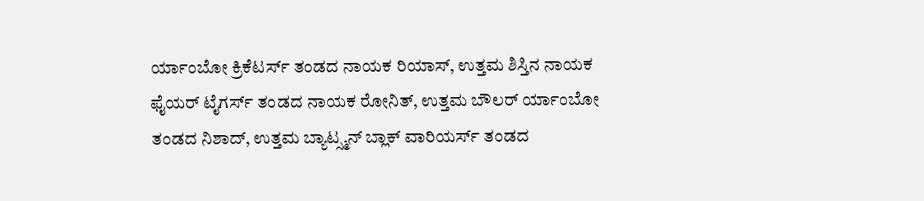ರ್ಯಾಂಬೋ ಕ್ರಿಕೆಟರ್ಸ್ ತಂಡದ ನಾಯಕ ರಿಯಾಸ್, ಉತ್ತಮ ಶಿಸ್ತಿನ ನಾಯಕ ಫೈಯರ್ ಟೈಗರ್ಸ್ ತಂಡದ ನಾಯಕ ರೋನಿತ್, ಉತ್ತಮ ಬೌಲರ್ ರ್ಯಾಂಬೋ ತಂಡದ ನಿಶಾದ್, ಉತ್ತಮ ಬ್ಯಾಟ್ಸ್ಮನ್ ಬ್ಲಾಕ್ ವಾರಿಯರ್ಸ್ ತಂಡದ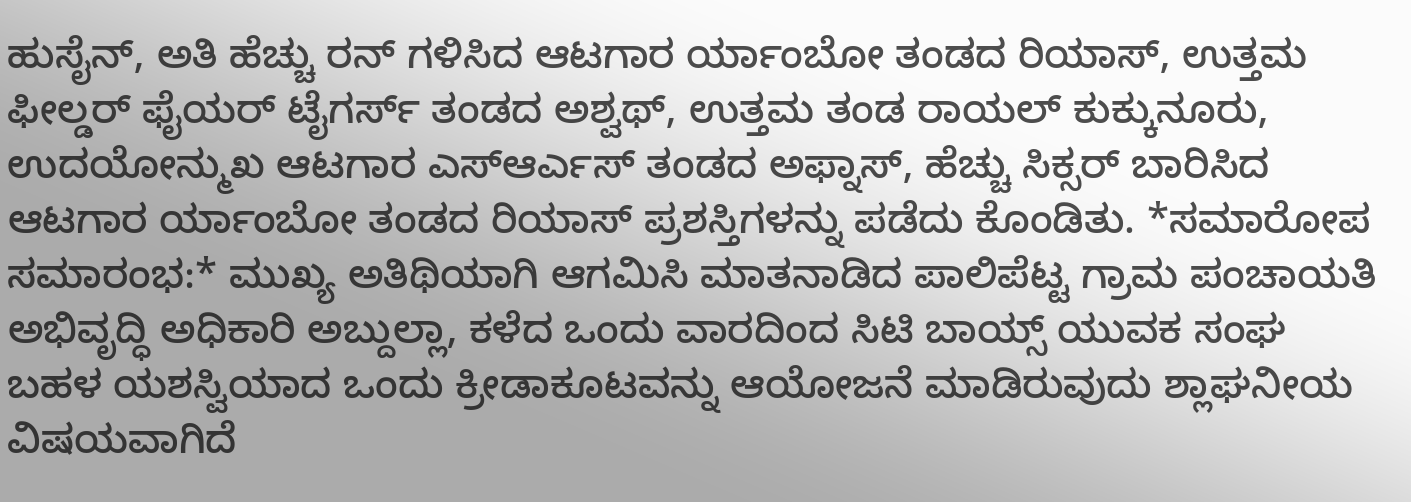ಹುಸೈನ್, ಅತಿ ಹೆಚ್ಚು ರನ್ ಗಳಿಸಿದ ಆಟಗಾರ ರ್ಯಾಂಬೋ ತಂಡದ ರಿಯಾಸ್, ಉತ್ತಮ ಫೀಲ್ಡರ್ ಫೈಯರ್ ಟೈಗರ್ಸ್ ತಂಡದ ಅಶ್ವಥ್, ಉತ್ತಮ ತಂಡ ರಾಯಲ್ ಕುಕ್ಕುನೂರು, ಉದಯೋನ್ಮುಖ ಆಟಗಾರ ಎಸ್ಆರ್ಎಸ್ ತಂಡದ ಅಫ್ನಾಸ್, ಹೆಚ್ಚು ಸಿಕ್ಸರ್ ಬಾರಿಸಿದ ಆಟಗಾರ ರ್ಯಾಂಬೋ ತಂಡದ ರಿಯಾಸ್ ಪ್ರಶಸ್ತಿಗಳನ್ನು ಪಡೆದು ಕೊಂಡಿತು. *ಸಮಾರೋಪ ಸಮಾರಂಭ:* ಮುಖ್ಯ ಅತಿಥಿಯಾಗಿ ಆಗಮಿಸಿ ಮಾತನಾಡಿದ ಪಾಲಿಪೆಟ್ಟ ಗ್ರಾಮ ಪಂಚಾಯತಿ ಅಭಿವೃದ್ಧಿ ಅಧಿಕಾರಿ ಅಬ್ದುಲ್ಲಾ, ಕಳೆದ ಒಂದು ವಾರದಿಂದ ಸಿಟಿ ಬಾಯ್ಸ್ ಯುವಕ ಸಂಘ ಬಹಳ ಯಶಸ್ವಿಯಾದ ಒಂದು ಕ್ರೀಡಾಕೂಟವನ್ನು ಆಯೋಜನೆ ಮಾಡಿರುವುದು ಶ್ಲಾಘನೀಯ ವಿಷಯವಾಗಿದೆ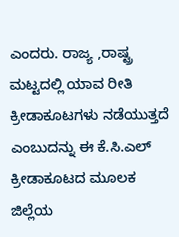ಎಂದರು. ರಾಜ್ಯ ,ರಾಷ್ಟ್ರ ಮಟ್ಟದಲ್ಲಿ ಯಾವ ರೀತಿ ಕ್ರೀಡಾಕೂಟಗಳು ನಡೆಯುತ್ತದೆ ಎಂಬುದನ್ನು ಈ ಕೆ.ಸಿ.ಎಲ್ ಕ್ರೀಡಾಕೂಟದ ಮೂಲಕ ಜಿಲ್ಲೆಯ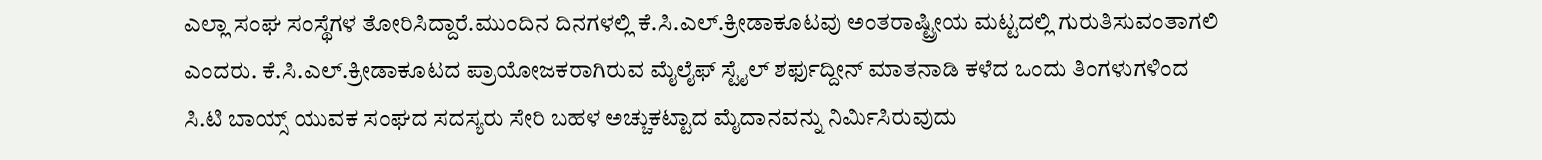ಎಲ್ಲಾ ಸಂಘ ಸಂಸ್ಥೆಗಳ ತೋರಿಸಿದ್ದಾರೆ.ಮುಂದಿನ ದಿನಗಳಲ್ಲಿ ಕೆ.ಸಿ.ಎಲ್.ಕ್ರೀಡಾಕೂಟವು ಅಂತರಾಷ್ಟ್ರೀಯ ಮಟ್ಟದಲ್ಲಿ ಗುರುತಿಸುವಂತಾಗಲಿ ಎಂದರು. ಕೆ.ಸಿ.ಎಲ್.ಕ್ರೀಡಾಕೂಟದ ಪ್ರಾಯೋಜಕರಾಗಿರುವ ಮೈಲೈಫ್ ಸ್ಟೈಲ್ ಶರ್ಫುದ್ದೀನ್ ಮಾತನಾಡಿ ಕಳೆದ ಒಂದು ತಿಂಗಳುಗಳಿಂದ ಸಿ.ಟಿ ಬಾಯ್ಸ್ ಯುವಕ ಸಂಘದ ಸದಸ್ಯರು ಸೇರಿ ಬಹಳ ಅಚ್ಚುಕಟ್ಟಾದ ಮೈದಾನವನ್ನು ನಿರ್ಮಿಸಿರುವುದು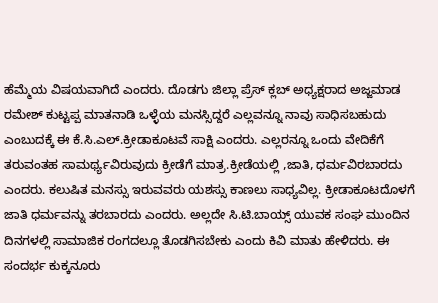ಹೆಮ್ಮೆಯ ವಿಷಯವಾಗಿದೆ ಎಂದರು. ದೊಡಗು ಜಿಲ್ಲಾ ಪ್ರೆಸ್ ಕ್ಲಬ್ ಅಧ್ಯಕ್ಷರಾದ ಅಜ್ಜಮಾಡ ರಮೇಶ್ ಕುಟ್ಟಪ್ಪ ಮಾತನಾಡಿ ಒಳ್ಳೆಯ ಮನಸ್ಸಿದ್ದರೆ ಎಲ್ಲವನ್ನೂ ನಾವು ಸಾಧಿಸಬಹುದು ಎಂಬುದಕ್ಕೆ ಈ ಕೆ.ಸಿ.ಎಲ್.ಕ್ರೀಡಾಕೂಟವೆ ಸಾಕ್ಷಿ ಎಂದರು. ಎಲ್ಲರನ್ನೂ ಒಂದು ವೇದಿಕೆಗೆ ತರುವಂತಹ ಸಾಮರ್ಥ್ಯವಿರುವುದು ಕ್ರೀಡೆಗೆ ಮಾತ್ರ.ಕ್ರೀಡೆಯಲ್ಲಿ ,ಜಾತಿ, ಧರ್ಮವಿರಬಾರದು ಎಂದರು. ಕಲುಷಿತ ಮನಸ್ಸು ಇರುವವರು ಯಶಸ್ಸು ಕಾಣಲು ಸಾಧ್ಯವಿಲ್ಲ. ಕ್ರೀಡಾಕೂಟದೊಳಗೆ ಜಾತಿ ಧರ್ಮವನ್ನು ತರಬಾರದು ಎಂದರು. ಅಲ್ಲದೇ ಸಿ.ಟಿ.ಬಾಯ್ಸ್ ಯುವಕ ಸಂಘ ಮುಂದಿನ ದಿನಗಳಲ್ಲಿ ಸಾಮಾಜಿಕ ರಂಗದಲ್ಲೂ ತೊಡಗಿಸಬೇಕು ಎಂದು ಕಿವಿ ಮಾತು ಹೇಳಿದರು. ಈ ಸಂದರ್ಭ ಕುಕ್ಕನೂರು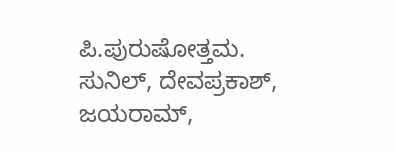ಪಿ.ಪುರುಷೋತ್ತಮ. ಸುನಿಲ್, ದೇವಪ್ರಕಾಶ್, ಜಯರಾಮ್,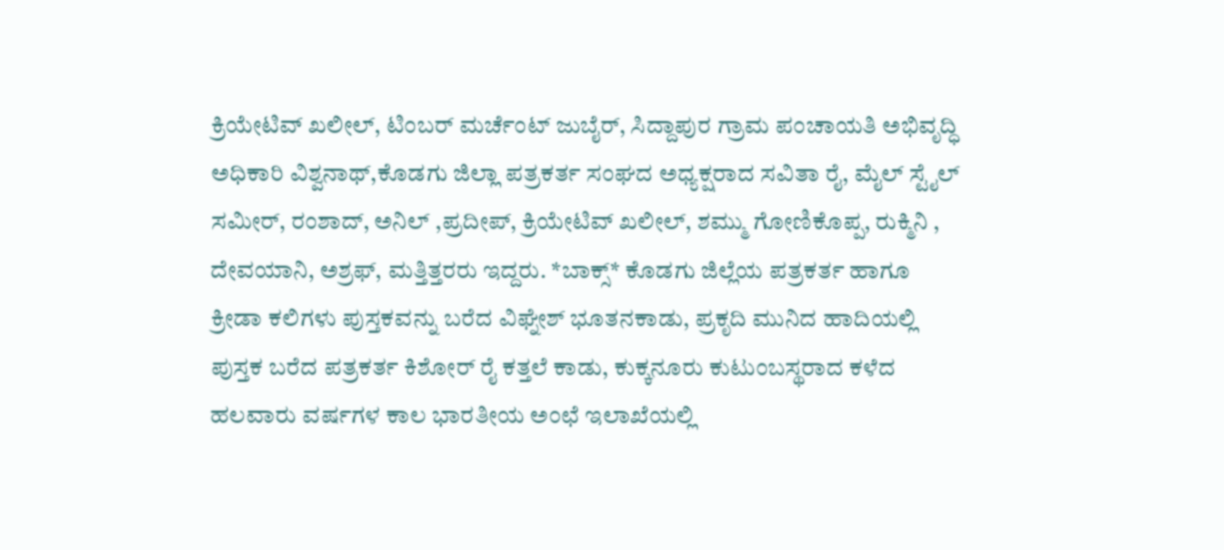ಕ್ರಿಯೇಟಿವ್ ಖಲೀಲ್, ಟಿಂಬರ್ ಮರ್ಚೆಂಟ್ ಜುಬೈರ್, ಸಿದ್ದಾಪುರ ಗ್ರಾಮ ಪಂಚಾಯತಿ ಅಭಿವೃದ್ಧಿ ಅಧಿಕಾರಿ ವಿಶ್ವನಾಥ್,ಕೊಡಗು ಜಿಲ್ಲಾ ಪತ್ರಕರ್ತ ಸಂಘದ ಅಧ್ಯಕ್ಷರಾದ ಸವಿತಾ ರೈ, ಮೈಲ್ ಸ್ಟೈಲ್ ಸಮೀರ್, ರಂಶಾದ್, ಅನಿಲ್ ,ಪ್ರದೀಪ್, ಕ್ರಿಯೇಟಿವ್ ಖಲೀಲ್, ಶಮ್ಮು ಗೋಣಿಕೊಪ್ಪ, ರುಕ್ಮಿನಿ , ದೇವಯಾನಿ, ಅಶ್ರಫ್, ಮತ್ತಿತ್ತರರು ಇದ್ದರು. *ಬಾಕ್ಸ್* ಕೊಡಗು ಜಿಲ್ಲೆಯ ಪತ್ರಕರ್ತ ಹಾಗೂ ಕ್ರೀಡಾ ಕಲಿಗಳು ಪುಸ್ತಕವನ್ನು ಬರೆದ ವಿಘ್ನೇಶ್ ಭೂತನಕಾಡು, ಪ್ರಕೃದಿ ಮುನಿದ ಹಾದಿಯಲ್ಲಿ ಪುಸ್ತಕ ಬರೆದ ಪತ್ರಕರ್ತ ಕಿಶೋರ್ ರೈ ಕತ್ತಲೆ ಕಾಡು, ಕುಕ್ಕನೂರು ಕುಟುಂಬಸ್ಥರಾದ ಕಳೆದ ಹಲವಾರು ವರ್ಷಗಳ ಕಾಲ ಭಾರತೀಯ ಅಂಛೆ ಇಲಾಖೆಯಲ್ಲಿ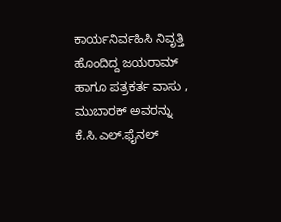ಕಾರ್ಯನಿರ್ವಹಿಸಿ ನಿವೃತ್ತಿ ಹೊಂದಿದ್ದ ಜಯರಾಮ್ ಹಾಗೂ ಪತ್ರಕರ್ತ ವಾಸು , ಮುಬಾರಕ್ ಅವರನ್ನು ಕೆ.ಸಿ.ಎಲ್.ಫೈನಲ್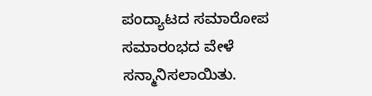ಪಂದ್ಯಾಟದ ಸಮಾರೋಪ ಸಮಾರಂಭದ ವೇಳೆ ಸನ್ಮಾನಿಸಲಾಯಿತು.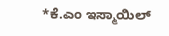*ಕೆ.ಎಂ ಇಸ್ಮಾಯಿಲ್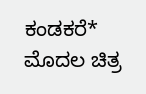ಕಂಡಕರೆ* ಮೊದಲ ಚಿತ್ರ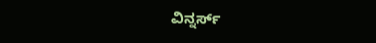ವಿನ್ನರ್ಸ್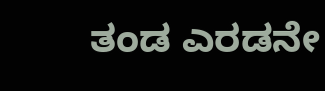ತಂಡ ಎರಡನೇ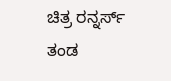ಚಿತ್ರ ರನ್ನರ್ಸ್ ತಂಡ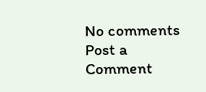No comments
Post a Comment